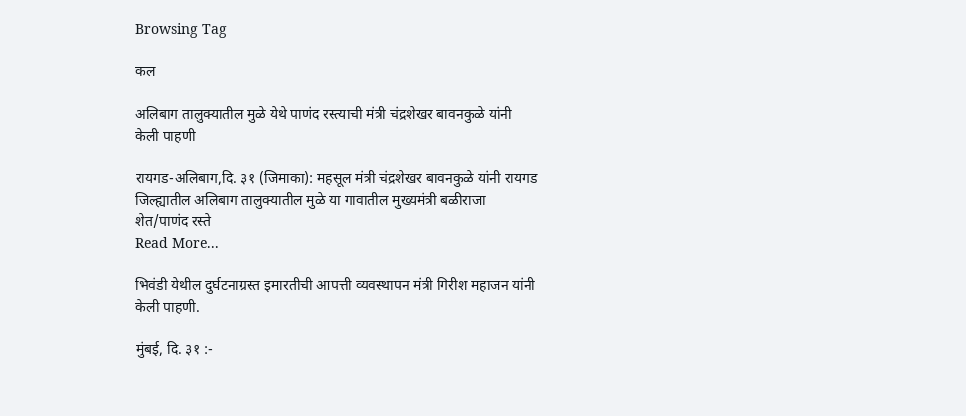Browsing Tag

कल

अलिबाग तालुक्यातील मुळे येथे पाणंद रस्त्याची मंत्री चंद्रशेखर बावनकुळे यांनी केली पाहणी

रायगड-अलिबाग,दि. ३१ (जिमाका): महसूल मंत्री चंद्रशेखर बावनकुळे यांनी रायगड जिल्ह्यातील अलिबाग तालुक्यातील मुळे या गावातील मुख्यमंत्री बळीराजा शेत/पाणंद रस्ते
Read More...

भिवंडी येथील दुर्घटनाग्रस्त इमारतीची आपत्ती व्यवस्थापन मंत्री गिरीश महाजन यांनी केली पाहणी.

मुंबई, दि. ३१ :-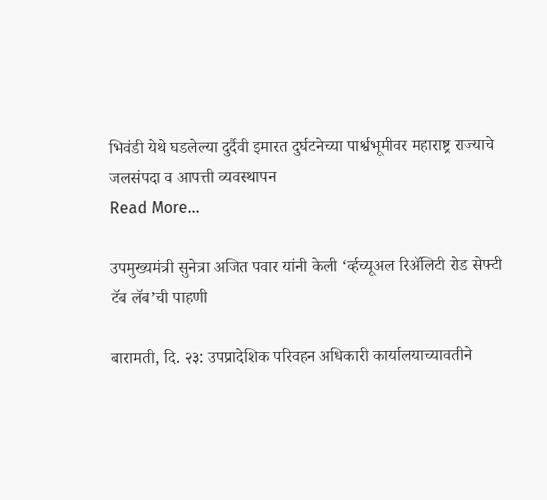भिवंडी येथे घडलेल्या दुर्दैवी इमारत दुर्घटनेच्या पार्श्वभूमीवर महाराष्ट्र राज्याचे जलसंपदा व आपत्ती व्यवस्थापन
Read More...

उपमुख्यमंत्री सुनेत्रा अजित पवार यांनी केली ‘र्व्हच्यूअल रिॲलिटी रोड सेफ्टी टॅब लॅब’ची पाहणी

बारामती, दि. २३: उपप्रादेशिक परिवहन अधिकारी कार्यालयाच्यावतीने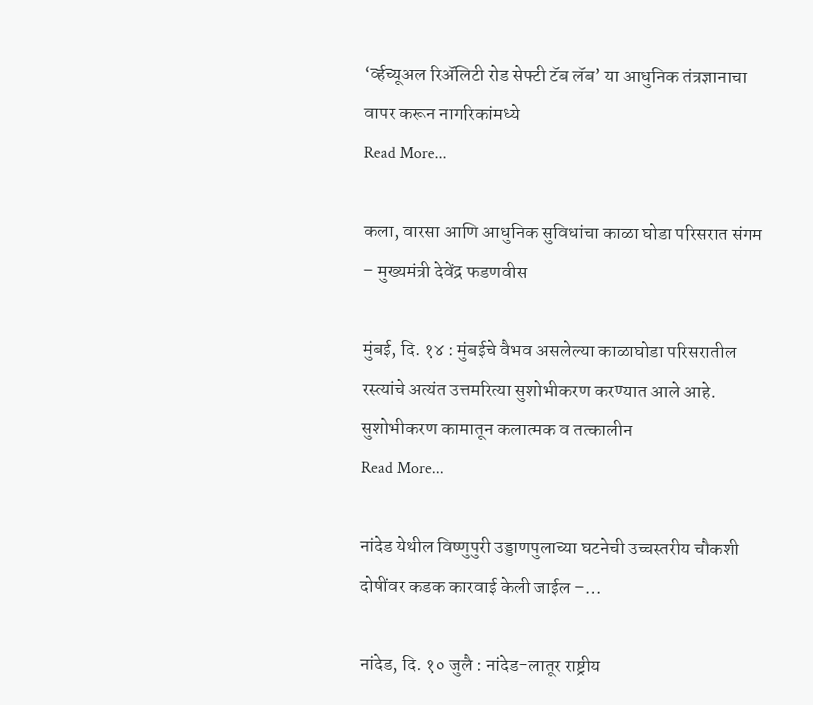‘र्व्हच्यूअल रिॲलिटी रोड सेफ्टी टॅब लॅब’ या आधुनिक तंत्रज्ञानाचा वापर करून नागरिकांमध्ये
Read More...

कला, वारसा आणि आधुनिक सुविधांचा काळा घोडा परिसरात संगम – मुख्यमंत्री देवेंद्र फडणवीस

मुंबई, दि. १४ : मुंबईचे वैभव असलेल्या काळाघोडा परिसरातील रस्त्यांचे अत्यंत उत्तमरित्या सुशोभीकरण करण्यात आले आहे. सुशोभीकरण कामातून कलात्मक व तत्कालीन
Read More...

नांदेड येथील विष्णुपुरी उड्डाणपुलाच्या घटनेची उच्चस्तरीय चौकशी दोषींवर कडक कारवाई केली जाईल –…

नांदेड, दि. १० जुलै : नांदेड-लातूर राष्ट्रीय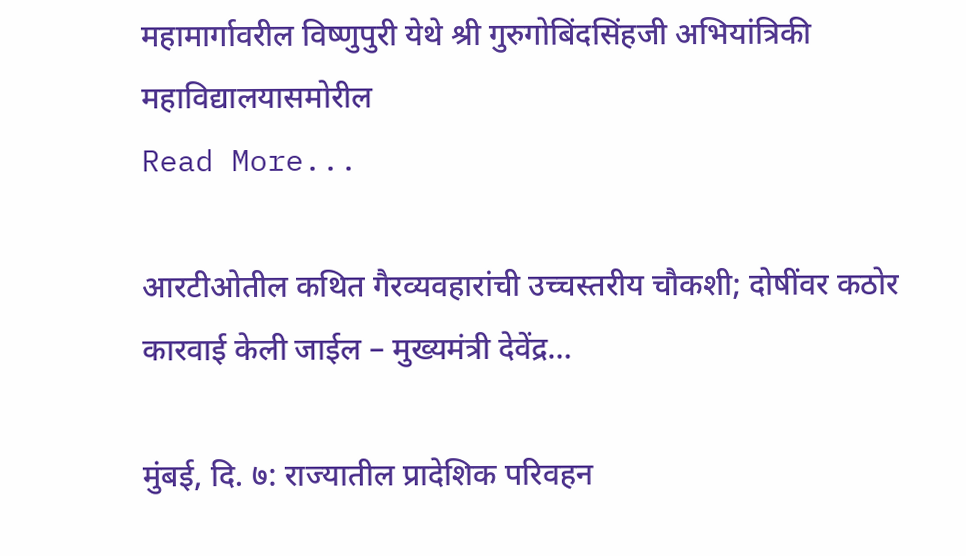महामार्गावरील विष्णुपुरी येथे श्री गुरुगोबिंदसिंहजी अभियांत्रिकी महाविद्यालयासमोरील
Read More...

आरटीओतील कथित गैरव्यवहारांची उच्चस्तरीय चौकशी; दोषींवर कठोर कारवाई केली जाईल – मुख्यमंत्री देवेंद्र…

मुंबई, दि. ७: राज्यातील प्रादेशिक परिवहन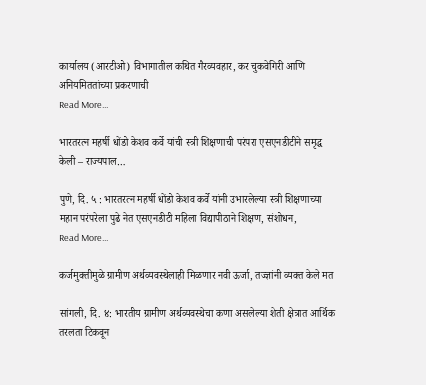कार्यालय (आरटीओ) विभागातील कथित गैरव्यवहार, कर चुकवेगिरी आणि अनियमिततांच्या प्रकरणाची
Read More...

भारतरत्न महर्षी धोंडो केशव कर्वे यांची स्त्री शिक्षणाची परंपरा एसएनडीटीने समृद्ध केली – राज्यपाल…

पुणे, दि. ५ : भारतरत्न महर्षी धोंडो केशव कर्वे यांनी उभारलेल्या स्त्री शिक्षणाच्या महान परंपरेला पुढे नेत एसएनडीटी महिला विद्यापीठाने शिक्षण, संशोधन,
Read More...

कर्जमुक्तीमुळे ग्रामीण अर्थव्यवस्थेलाही मिळणार नवी ऊर्जा, तज्ज्ञांनी व्यक्त केले मत

सांगली, दि. ४: भारतीय ग्रामीण अर्थव्यवस्थेचा कणा असलेल्या शेती क्षेत्रात आर्थिक तरलता टिकवून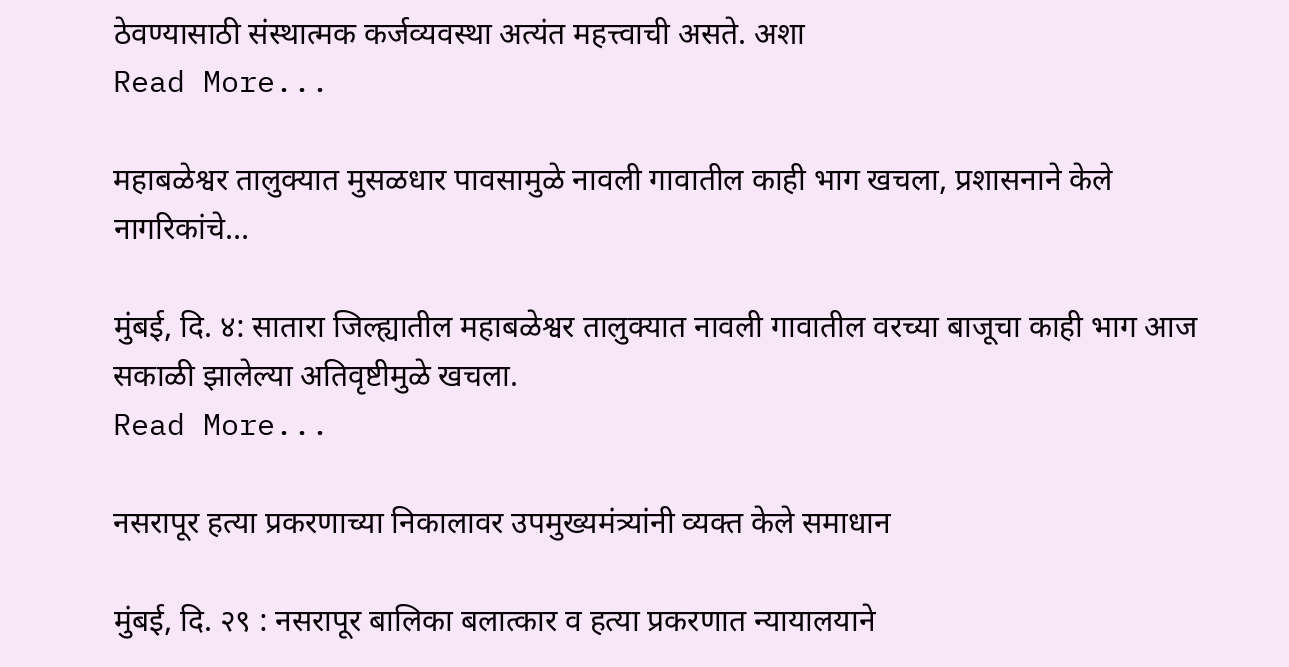ठेवण्यासाठी संस्थात्मक कर्जव्यवस्था अत्यंत महत्त्वाची असते. अशा
Read More...

महाबळेश्वर तालुक्यात मुसळधार पावसामुळे नावली गावातील काही भाग खचला, प्रशासनाने केले नागरिकांचे…

मुंबई, दि. ४: सातारा जिल्ह्यातील महाबळेश्वर तालुक्यात नावली गावातील वरच्या बाजूचा काही भाग आज सकाळी झालेल्या अतिवृष्टीमुळे खचला.
Read More...

नसरापूर हत्या प्रकरणाच्या निकालावर उपमुख्यमंत्र्यांनी व्यक्त केले समाधान

मुंबई, दि. २९ : नसरापूर बालिका बलात्कार व हत्या प्रकरणात न्यायालयाने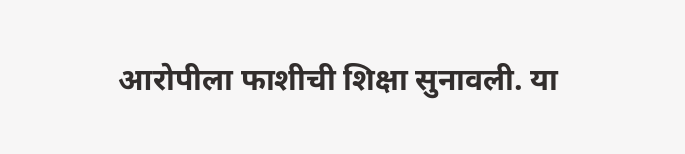आरोपीला फाशीची शिक्षा सुनावली. या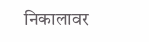निकालावर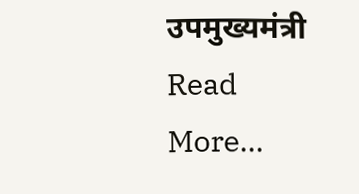उपमुख्यमंत्री
Read More...